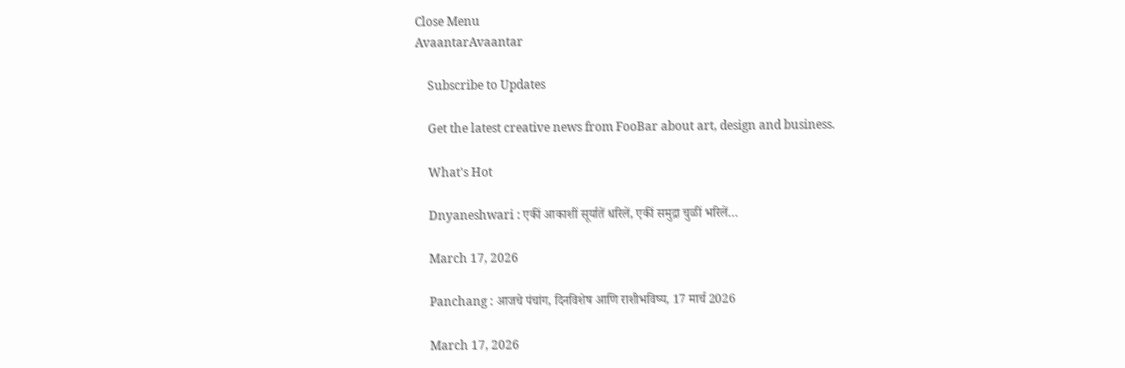Close Menu
AvaantarAvaantar

    Subscribe to Updates

    Get the latest creative news from FooBar about art, design and business.

    What's Hot

    Dnyaneshwari : एकीं आकाशीं सूर्यातें धरिलें, एकीं समुद्रा चुळीं भरिलें…

    March 17, 2026

    Panchang : आजचे पंचांग, दिनविशेष आणि राशीभविष्य, 17 मार्च 2026

    March 17, 2026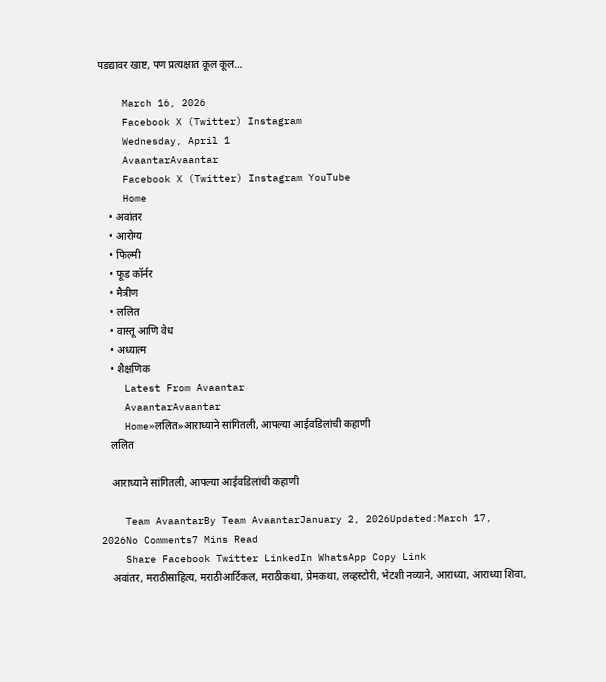पडद्यावर खाष्ट, पण प्रत्यक्षात कूल कूल…

    March 16, 2026
    Facebook X (Twitter) Instagram
    Wednesday, April 1
    AvaantarAvaantar
    Facebook X (Twitter) Instagram YouTube
    Home
    • अवांतर
    • आरोग्य
    • फिल्मी
    • फूड कॉर्नर
    • मैत्रीण
    • ललित
    • वास्तू आणि वेध
    • अध्यात्म
    • शैक्षणिक
    Latest From Avaantar
    AvaantarAvaantar
    Home»ललित»आराध्याने सांगितली, आपल्या आईवडिलांची कहाणी
    ललित

    आराध्याने सांगितली, आपल्या आईवडिलांची कहाणी

    Team AvaantarBy Team AvaantarJanuary 2, 2026Updated:March 17, 2026No Comments7 Mins Read
    Share Facebook Twitter LinkedIn WhatsApp Copy Link
    अवांतर, मराठीसाहित्य, मराठीआर्टिकल, मराठीकथा, प्रेमकथा, लव्हस्टोरी, भेटशी नव्याने, आराध्या, आराध्या शिवा,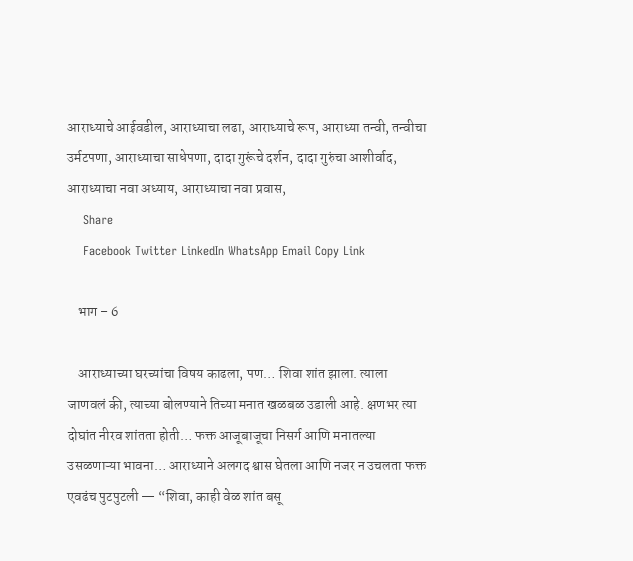आराध्याचे आईवडील, आराध्याचा लढा, आराध्याचे रूप, आराध्या तन्वी, तन्वीचा उर्मटपणा, आराध्याचा साधेपणा, दादा गुरूंचे दर्शन, दादा गुरुंचा आशीर्वाद, आराध्याचा नवा अध्याय, आराध्याचा नवा प्रवास,
    Share
    Facebook Twitter LinkedIn WhatsApp Email Copy Link

    भाग – 6

    आराध्याच्या घरच्यांचा विषय काढला, पण… शिवा शांत झाला. त्याला जाणवलं की, त्याच्या बोलण्याने तिच्या मनात खळबळ उडाली आहे. क्षणभर त्या दोघांत नीरव शांतता होती… फक्त आजूबाजूचा निसर्ग आणि मनातल्या उसळणाऱ्या भावना… आराध्याने अलगद श्वास घेतला आणि नजर न उचलता फक्त एवढंच पुटपुटली — “शिवा, काही वेळ शांत बसू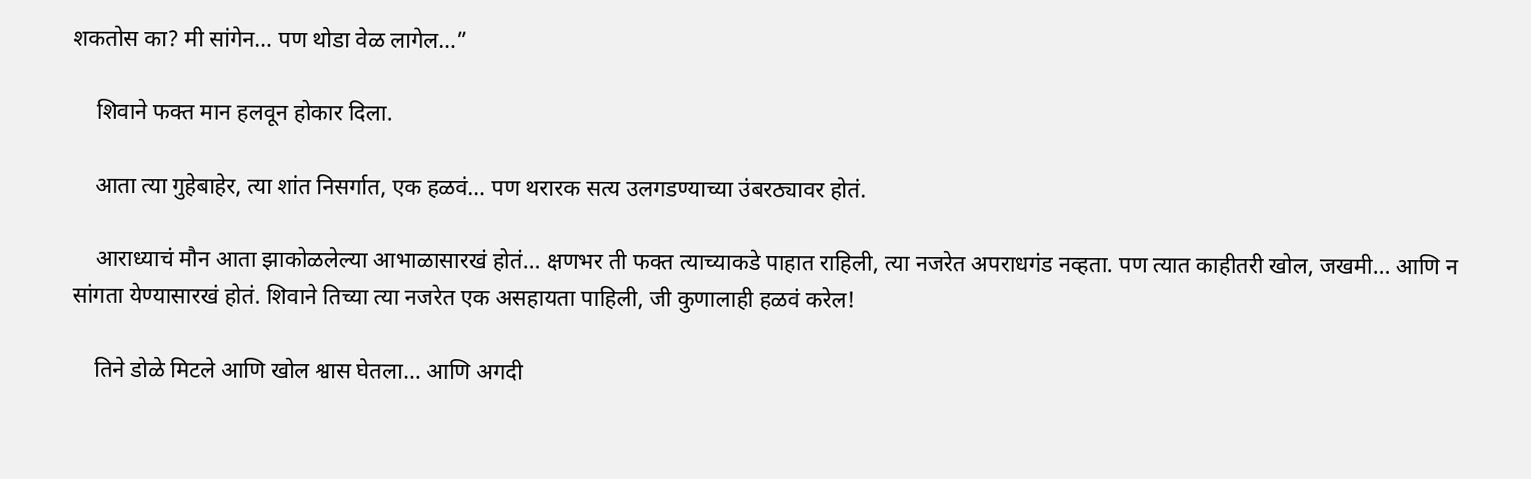शकतोस का? मी सांगेन… पण थोडा वेळ लागेल…”

    शिवाने फक्त मान हलवून होकार दिला.

    आता त्या गुहेबाहेर, त्या शांत निसर्गात, एक हळवं… पण थरारक सत्य उलगडण्याच्या उंबरठ्यावर होतं.

    आराध्याचं मौन आता झाकोळलेल्या आभाळासारखं होतं… क्षणभर ती फक्त त्याच्याकडे पाहात राहिली, त्या नजरेत अपराधगंड नव्हता. पण त्यात काहीतरी खोल, जखमी… आणि न सांगता येण्यासारखं होतं. शिवाने तिच्या त्या नजरेत एक असहायता पाहिली, जी कुणालाही हळवं करेल!

    तिने डोळे मिटले आणि खोल श्वास घेतला… आणि अगदी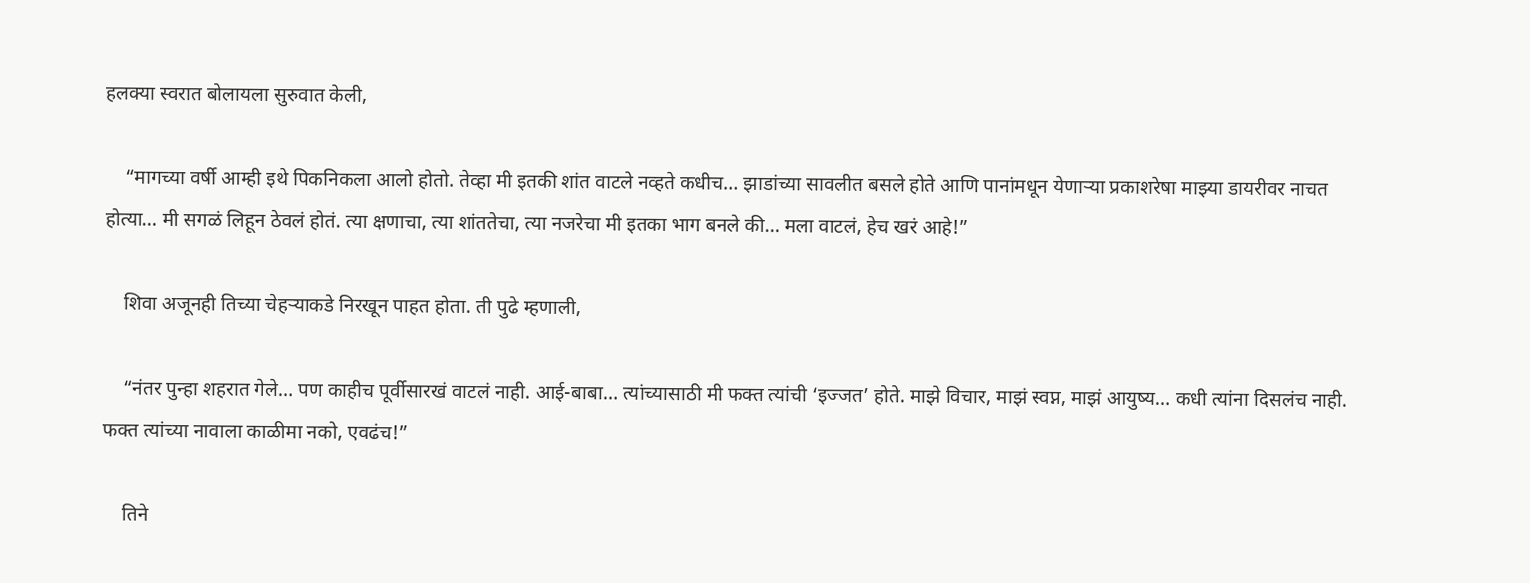हलक्या स्वरात बोलायला सुरुवात केली,

    “मागच्या वर्षी आम्ही इथे पिकनिकला आलो होतो. तेव्हा मी इतकी शांत वाटले नव्हते कधीच… झाडांच्या सावलीत बसले होते आणि पानांमधून येणाऱ्या प्रकाशरेषा माझ्या डायरीवर नाचत होत्या… मी सगळं लिहून ठेवलं होतं. त्या क्षणाचा, त्या शांततेचा, त्या नजरेचा मी इतका भाग बनले की… मला वाटलं, हेच खरं आहे!”

    शिवा अजूनही तिच्या चेहऱ्याकडे निरखून पाहत होता. ती पुढे म्हणाली,

    “नंतर पुन्हा शहरात गेले… पण काहीच पूर्वीसारखं वाटलं नाही. आई-बाबा… त्यांच्यासाठी मी फक्त त्यांची ‘इज्जत’ होते. माझे विचार, माझं स्वप्न, माझं आयुष्य… कधी त्यांना दिसलंच नाही. फक्त त्यांच्या नावाला काळीमा नको, एवढंच!”

    तिने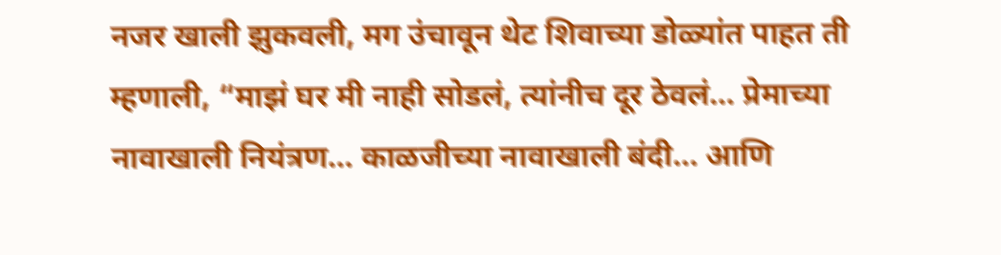नजर खाली झुकवली, मग उंचावून थेट शिवाच्या डोळ्यांत पाहत ती म्हणाली, “माझं घर मी नाही सोडलं, त्यांनीच दूर ठेवलं… प्रेमाच्या नावाखाली नियंत्रण… काळजीच्या नावाखाली बंदी… आणि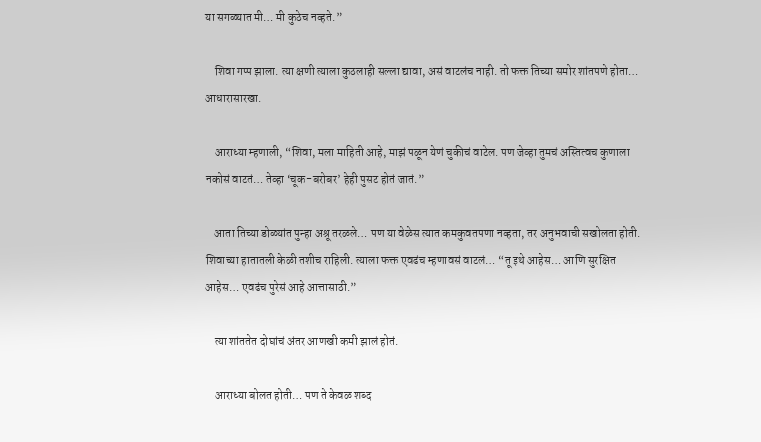या सगळ्यात मी… मी कुठेच नव्हते.”

    शिवा गप्प झाला. त्या क्षणी त्याला कुठलाही सल्ला द्यावा, असं वाटलंच नाही. तो फक्त तिच्या समोर शांतपणे होता… आधारासारखा.

    आराध्या म्हणाली, “शिवा, मला माहिती आहे, माझं पळून येणं चुकीचं वाटेल. पण जेव्हा तुमचं अस्तित्वच कुणाला नकोसं वाटतं… तेव्हा ‘चूक-बरोबर’ हेही पुसट होतं जातं.”

    आता तिच्या डोळ्यांत पुन्हा अश्रू तरळले… पण या वेळेस त्यात कमकुवतपणा नव्हता, तर अनुभवाची सखोलता होती. शिवाच्या हातातली केळी तशीच राहिली. त्याला फक्त एवढंच म्हणावसं वाटलं… “तू इथे आहेस… आणि सुरक्षित आहेस… एवढंच पुरेसं आहे आत्तासाठी.”

    त्या शांततेत दोघांचं अंतर आणखी कमी झालं होतं.

    आराध्या बोलत होती… पण ते केवळ शब्द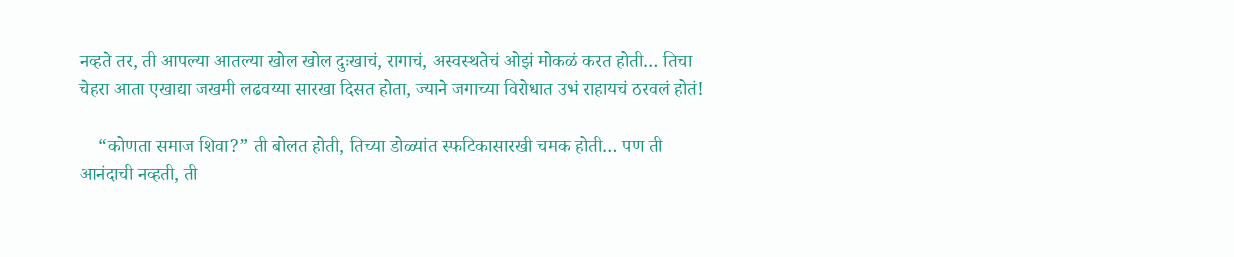नव्हते तर, ती आपल्या आतल्या खोल खोल दुःखाचं, रागाचं, अस्वस्थतेचं ओझं मोकळं करत होती… तिचा चेहरा आता एखाद्या जखमी लढवय्या सारखा दिसत होता, ज्याने जगाच्या विरोधात उभं राहायचं ठरवलं होतं!

    “कोणता समाज शिवा?” ती बोलत होती, तिच्या डोळ्यांत स्फटिकासारखी चमक होती… पण ती आनंदाची नव्हती, ती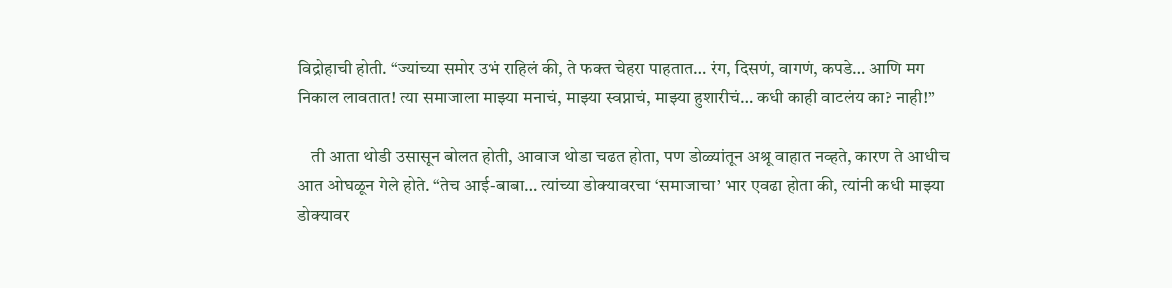विद्रोहाची होती. “ज्यांच्या समोर उभं राहिलं की, ते फक्त चेहरा पाहतात… रंग, दिसणं, वागणं, कपडे… आणि मग निकाल लावतात! त्या समाजाला माझ्या मनाचं, माझ्या स्वप्नाचं, माझ्या हुशारीचं… कधी काही वाटलंय का? नाही!”

    ती आता थोडी उसासून बोलत होती, आवाज थोडा चढत होता, पण डोळ्यांतून अश्रू वाहात नव्हते, कारण ते आधीच आत ओघळून गेले होते. “तेच आई-बाबा… त्यांच्या डोक्यावरचा ‘समाजाचा’ भार एवढा होता की, त्यांनी कधी माझ्या डोक्यावर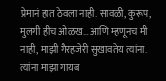प्रेमानं हात ठेवला नाही. सावळी, कुरूप, मुलगी हीच ओळख… आणि म्हणूनच मी नाही, माझी गैरहजेरी सुखावतेय त्यांना. त्यांना माझा गायब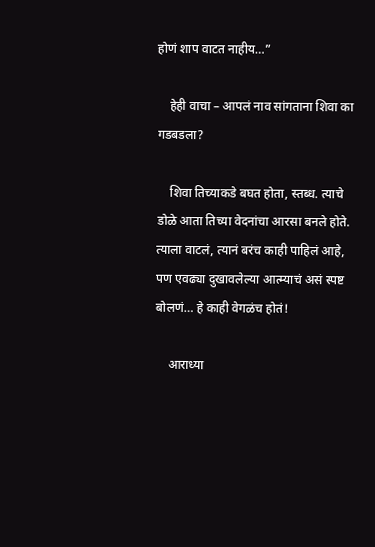होणं शाप वाटत नाहीय…”

    हेही वाचा – आपलं नाव सांगताना शिवा का गडबडला?

    शिवा तिच्याकडे बघत होता, स्तब्ध. त्याचे डोळे आता तिच्या वेदनांचा आरसा बनले होते. त्याला वाटलं, त्यानं बरंच काही पाहिलं आहे, पण एवढ्या दुखावलेल्या आत्म्याचं असं स्पष्ट बोलणं… हे काही वेगळंच होतं!

    आराध्या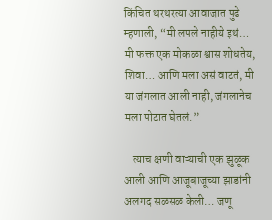किंचित थरथरत्या आवाजात पुढे म्हणाली, “मी लपले नाहीये इथं… मी फक्त एक मोकळा श्वास शोधतेय, शिवा… आणि मला असं वाटतं, मी या जंगलात आली नाही, जंगलानेच मला पोटात घेतलं.”

    त्याच क्षणी वाऱ्याची एक झुळूक आली आणि आजूबाजूच्या झाडांनी अलगद सळसळ केली… जणू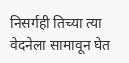निसर्गही तिच्या त्या वेदनेला सामावून घेत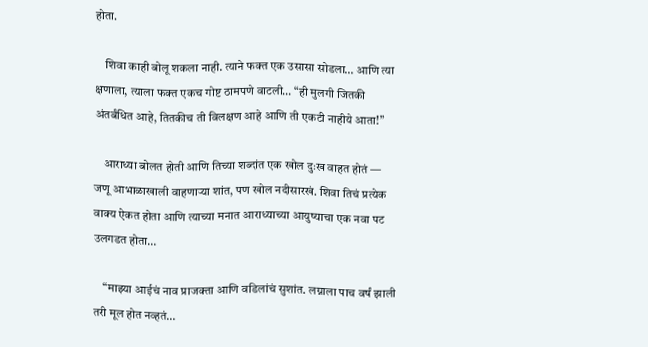होता.

    शिवा काही बोलू शकला नाही. त्याने फक्त एक उसासा सोडला… आणि त्या क्षणाला, त्याला फक्त एकच गोष्ट ठामपणे वाटली… “ही मुलगी जितकी अंतर्बंधित आहे, तितकीच ती विलक्षण आहे आणि ती एकटी नाहीये आता!”

    आराध्या बोलत होती आणि तिच्या शब्दांत एक खोल दुःख वाहत होतं — जणू आभाळाखाली वाहणाऱ्या शांत, पण खोल नदीसारखं. शिवा तिचं प्रत्येक वाक्य ऐकत होता आणि त्याच्या मनात आराध्याच्या आयुष्याचा एक नवा पट उलगडत होता…

    “माझ्या आईचं नाव प्राजक्ता आणि वडिलांचं सुशांत. लग्नाला पाच वर्षं झाली तरी मूल होत नव्हतं…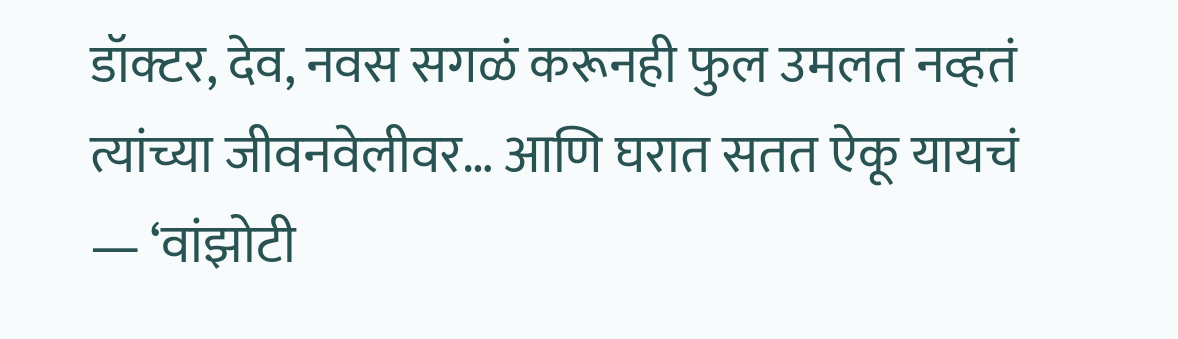डॉक्टर, देव, नवस सगळं करूनही फुल उमलत नव्हतं त्यांच्या जीवनवेलीवर… आणि घरात सतत ऐकू यायचं — ‘वांझोटी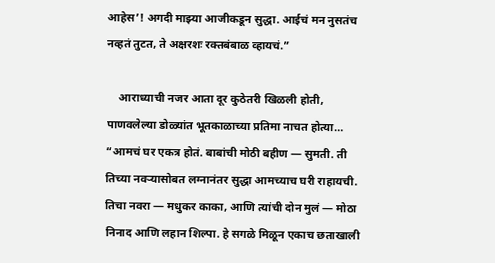आहेस’! अगदी माझ्या आजीकडून सुद्धा. आईचं मन नुसतंच नव्हतं तुटत, ते अक्षरशः रक्तबंबाळ व्हायचं.”

    आराध्याची नजर आता दूर कुठेतरी खिळली होती, पाणवलेल्या डोळ्यांत भूतकाळाच्या प्रतिमा नाचत होत्या… “आमचं घर एकत्र होतं. बाबांची मोठी बहीण — सुमती. ती तिच्या नवऱ्यासोबत लग्नानंतर सुद्धा आमच्याच घरी राहायची. तिचा नवरा — मधुकर काका, आणि त्यांची दोन मुलं — मोठा निनाद आणि लहान शिल्पा. हे सगळे मिळून एकाच छताखाली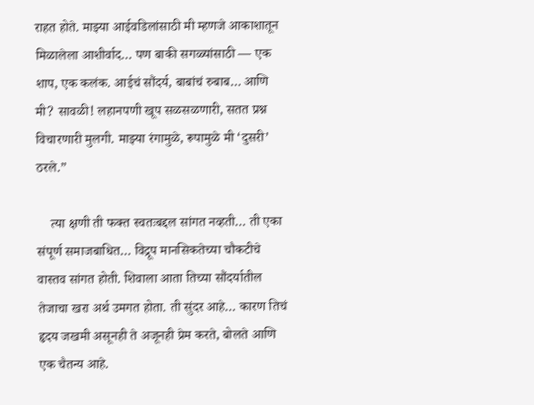राहत होते. माझ्या आईवडिलांसाठी मी म्हणजे आकाशातून मिळालेला आशीर्वाद… पण बाकी सगळ्यांसाठी — एक शाप, एक कलंक. आईचं सौंदर्य, बाबांचं रुबाब… आणि मी? सावळी! लहानपणी खूप सळसळणारी, सतत प्रश्न विचारणारी मुलगी. माझ्या रंगामुळे, रूपामुळे मी ‘दुसरी’ ठरले.”

    त्या क्षणी ती फक्त स्वतःबद्दल सांगत नव्हती… ती एका संपूर्ण समाजबाधित… विद्रूप मानसिकतेच्या चौकटीचे वास्तव सांगत होती. शिवाला आता तिच्या सौंदर्यातील तेजाचा खरा अर्थ उमगत होता. ती सुंदर आहे… कारण तिचं हृदय जखमी असूनही ते अजूनही प्रेम करते, बोलते आणि एक चैतन्य आहे.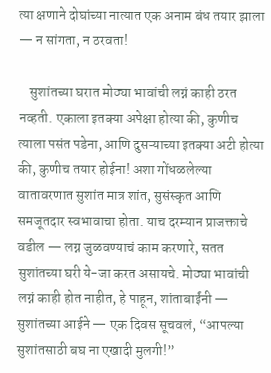त्या क्षणाने दोघांच्या नात्यात एक अनाम बंध तयार झाला — न सांगता, न ठरवता!

    सुशांतच्या घरात मोठ्या भावांची लग्नं काही ठरत नव्हती. एकाला इतक्या अपेक्षा होत्या की, कुणीच त्याला पसंत पडेना, आणि दुसऱ्याच्या इतक्या अटी होत्या की, कुणीच तयार होईना! अशा गोंधळलेल्या वातावरणात सुशांत मात्र शांत, सुसंस्कृत आणि समजूतदार स्वभावाचा होता. याच दरम्यान प्राजक्ताचे वडील — लग्न जुळवण्याचं काम करणारे, सतत सुशांतच्या घरी ये-जा करत असायचे. मोठ्या भावांची लग्नं काही होत नाहीत, हे पाहून, शांताबाईंनी — सुशांतच्या आईने — एक दिवस सूचवलं, “आपल्या सुशांतसाठी बघ ना एखादी मुलगी!”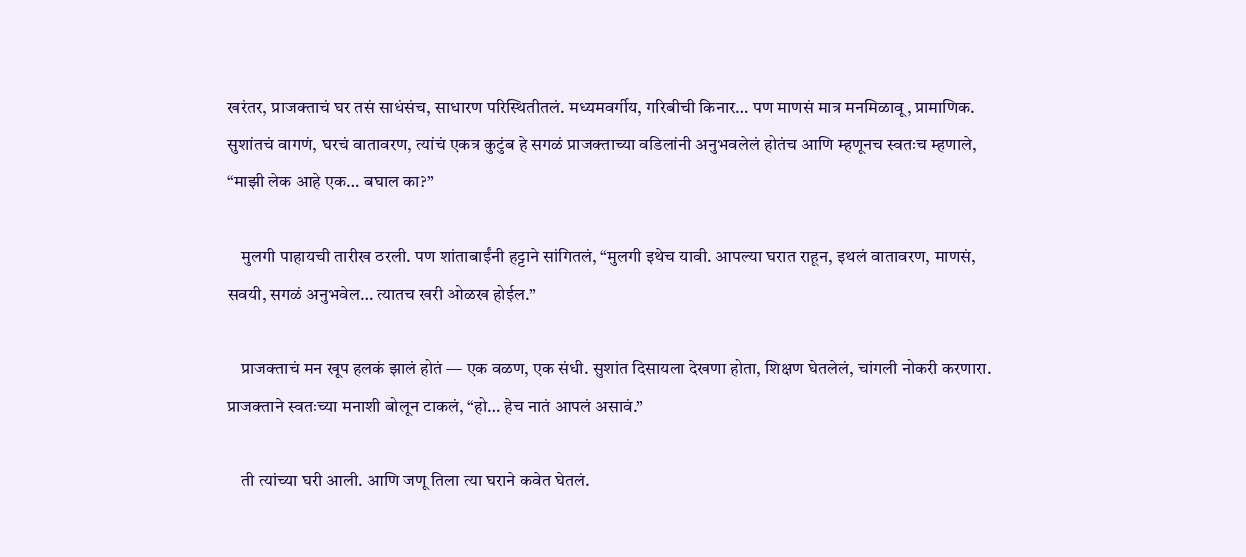खरंतर, प्राजक्ताचं घर तसं साधंसंच, साधारण परिस्थितीतलं. मध्यमवर्गीय, गरिबीची किनार… पण माणसं मात्र मनमिळावू, प्रामाणिक. सुशांतचं वागणं, घरचं वातावरण, त्यांचं एकत्र कुटुंब हे सगळं प्राजक्ताच्या वडिलांनी अनुभवलेलं होतंच आणि म्हणूनच स्वतःच म्हणाले, “माझी लेक आहे एक… बघाल का?”

    मुलगी पाहायची तारीख ठरली. पण शांताबाईंनी हट्टाने सांगितलं, “मुलगी इथेच यावी. आपल्या घरात राहून, इथलं वातावरण, माणसं, सवयी, सगळं अनुभवेल… त्यातच खरी ओळख होईल.”

    प्राजक्ताचं मन खूप हलकं झालं होतं — एक वळण, एक संधी. सुशांत दिसायला देखणा होता, शिक्षण घेतलेलं, चांगली नोकरी करणारा. प्राजक्ताने स्वतःच्या मनाशी बोलून टाकलं, “हो… हेच नातं आपलं असावं.”

    ती त्यांच्या घरी आली. आणि जणू तिला त्या घराने कवेत घेतलं.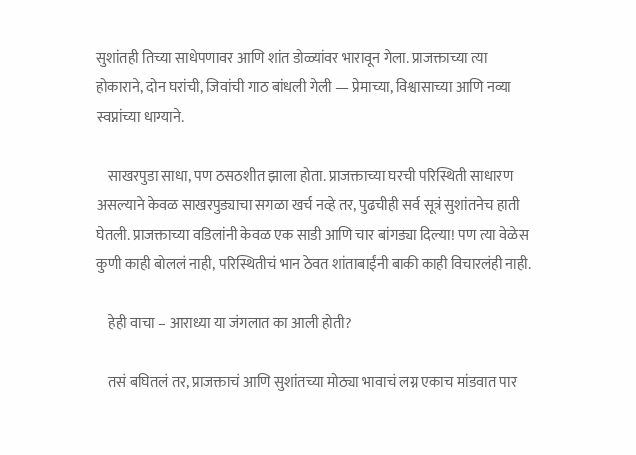सुशांतही तिच्या साधेपणावर आणि शांत डोळ्यांवर भारावून गेला. प्राजक्ताच्या त्या होकाराने, दोन घरांची, जिवांची गाठ बांधली गेली — प्रेमाच्या, विश्वासाच्या आणि नव्या स्वप्नांच्या धाग्याने.

    साखरपुडा साधा, पण ठसठशीत झाला होता. प्राजक्ताच्या घरची परिस्थिती साधारण असल्याने केवळ साखरपुड्याचा सगळा खर्च नव्हे तर, पुढचीही सर्व सूत्रं सुशांतनेच हाती घेतली. प्राजक्ताच्या वडिलांनी केवळ एक साडी आणि चार बांगड्या दिल्या! पण त्या वेळेस कुणी काही बोललं नाही, परिस्थितीचं भान ठेवत शांताबाईंनी बाकी काही विचारलंही नाही.

    हेही वाचा – आराध्या या जंगलात का आली होती?

    तसं बघितलं तर, प्राजक्ताचं आणि सुशांतच्या मोठ्या भावाचं लग्न एकाच मांडवात पार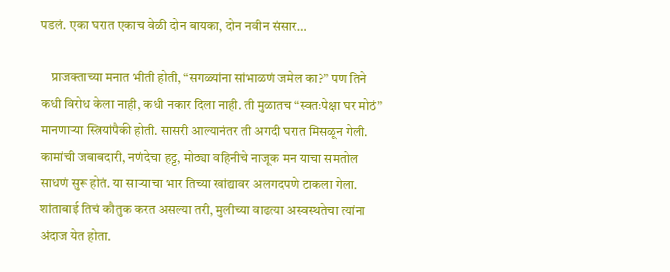पडलं. एका घरात एकाच वेळी दोन बायका, दोन नवीन संसार…

    प्राजक्ताच्या मनात भीती होती, “सगळ्यांना सांभाळणं जमेल का?” पण तिने कधी विरोध केला नाही, कधी नकार दिला नाही. ती मुळातच “स्वतःपेक्षा घर मोठं” मानणाऱ्या स्त्रियांपैकी होती. सासरी आल्यानंतर ती अगदी घरात मिसळून गेली. कामांची जबाबदारी, नणंदेचा हट्ट, मोठ्या वहिनीचे नाजूक मन याचा समतोल साधणं सुरू होतं. या साऱ्याचा भार तिच्या खांद्यावर अलगदपणे टाकला गेला. शांताबाई तिचं कौतुक करत असल्या तरी, मुलीच्या वाढत्या अस्वस्थतेचा त्यांना अंदाज येत होता.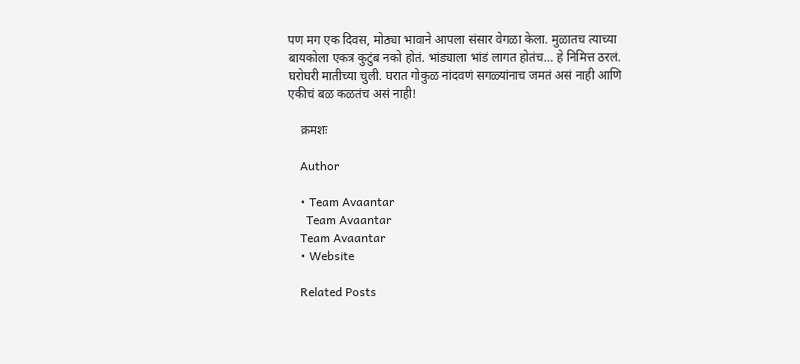पण मग एक दिवस, मोठ्या भावाने आपला संसार वेगळा केला. मुळातच त्याच्या बायकोला एकत्र कुटुंब नको होतं. भांड्याला भांडं लागत होतंच… हे निमित्त ठरलं. घरोघरी मातीच्या चुली. घरात गोकुळ नांदवणं सगळ्यांनाच जमतं असं नाही आणि एकीचं बळ कळतंच असं नाही!

    क्रमशः

    Author

    • Team Avaantar
      Team Avaantar
    Team Avaantar
    • Website

    Related Posts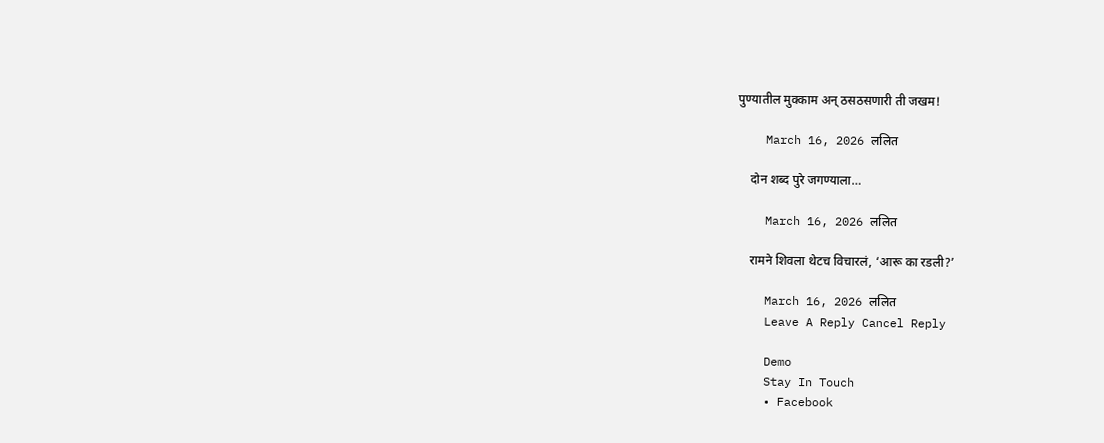पुण्यातील मुक्काम अन् ठसठसणारी ती जखम!

    March 16, 2026 ललित

    दोन शब्द पुरे जगण्याला…

    March 16, 2026 ललित

    रामने शिवला थेटच विचारलं, ‘आरू का रडली?’

    March 16, 2026 ललित
    Leave A Reply Cancel Reply

    Demo
    Stay In Touch
    • Facebook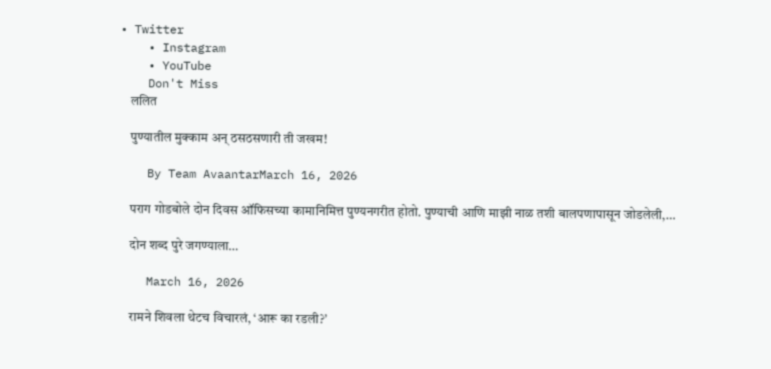• Twitter
    • Instagram
    • YouTube
    Don't Miss
    ललित

    पुण्यातील मुक्काम अन् ठसठसणारी ती जखम!

    By Team AvaantarMarch 16, 2026

    पराग गोडबोले दोन दिवस ऑफिसच्या कामानिमित्त पुण्यनगरीत होतो. पुण्याची आणि माझी नाळ तशी बालपणापासून जोडलेली,…

    दोन शब्द पुरे जगण्याला…

    March 16, 2026

    रामने शिवला थेटच विचारलं, ‘आरू का रडली?’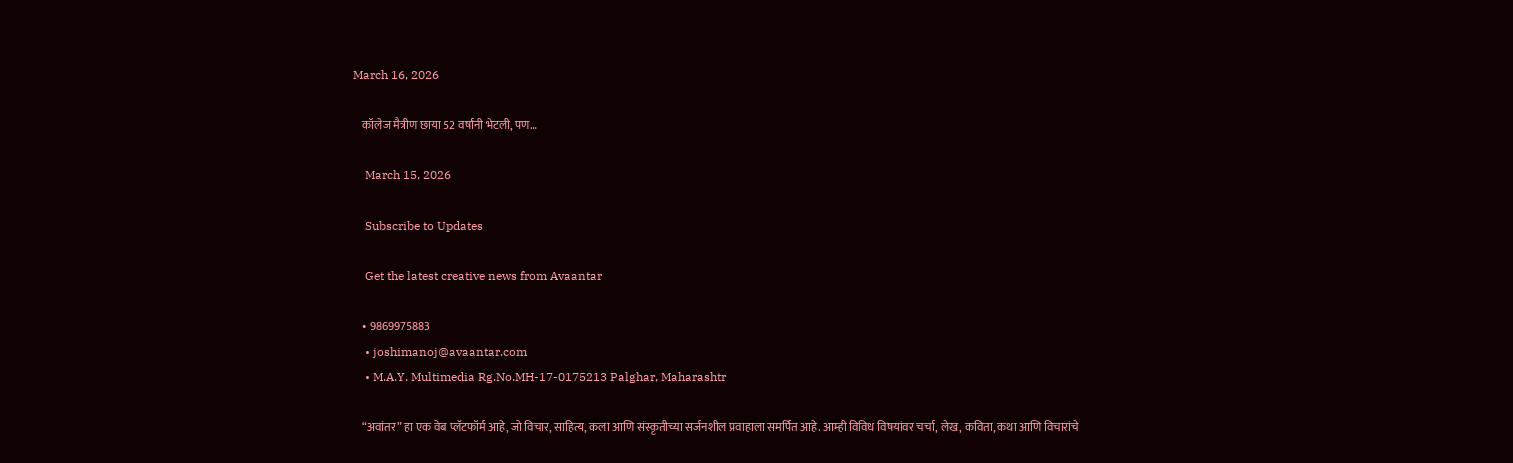March 16, 2026

    कॉलेज मैत्रीण छाया 52 वर्षांनी भेटली, पण…

    March 15, 2026

    Subscribe to Updates

    Get the latest creative news from Avaantar

    • 9869975883
    • joshimanoj@avaantar.com
    • M.A.Y. Multimedia Rg.No.MH-17-0175213 Palghar, Maharashtr

    “अवांतर” हा एक वेब प्लॅटफॉर्म आहे, जो विचार, साहित्य, कला आणि संस्कृतीच्या सर्जनशील प्रवाहाला समर्पित आहे. आम्ही विविध विषयांवर चर्चा, लेख, कविता, कथा आणि विचारांचे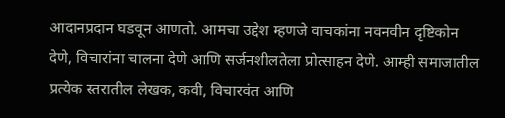आदानप्रदान घडवून आणतो. आमचा उद्देश म्हणजे वाचकांना नवनवीन दृष्टिकोन देणे, विचारांना चालना देणे आणि सर्जनशीलतेला प्रोत्साहन देणे. आम्ही समाजातील प्रत्येक स्तरातील लेखक, कवी, विचारवंत आणि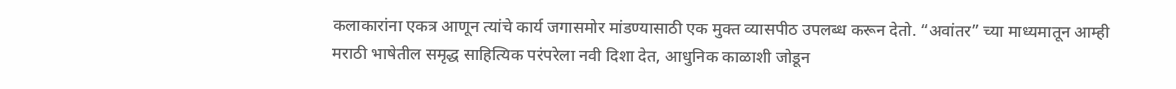कलाकारांना एकत्र आणून त्यांचे कार्य जगासमोर मांडण्यासाठी एक मुक्त व्यासपीठ उपलब्ध करून देतो. “अवांतर” च्या माध्यमातून आम्ही मराठी भाषेतील समृद्ध साहित्यिक परंपरेला नवी दिशा देत, आधुनिक काळाशी जोडून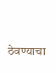ठेवण्याचा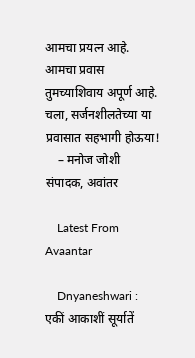आमचा प्रयत्न आहे. आमचा प्रवास तुमच्याशिवाय अपूर्ण आहे. चला, सर्जनशीलतेच्या या प्रवासात सहभागी होऊया!
    – मनोज जोशी संपादक, अवांतर

    Latest From Avaantar

    Dnyaneshwari : एकीं आकाशीं सूर्यातें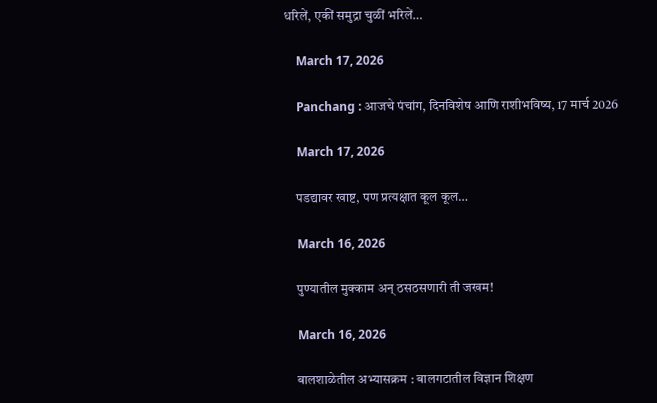धरिलें, एकीं समुद्रा चुळीं भरिलें…

    March 17, 2026

    Panchang : आजचे पंचांग, दिनविशेष आणि राशीभविष्य, 17 मार्च 2026

    March 17, 2026

    पडद्यावर खाष्ट, पण प्रत्यक्षात कूल कूल…

    March 16, 2026

    पुण्यातील मुक्काम अन् ठसठसणारी ती जखम!

    March 16, 2026

    बालशाळेतील अभ्यासक्रम : बालगटातील विज्ञान शिक्षण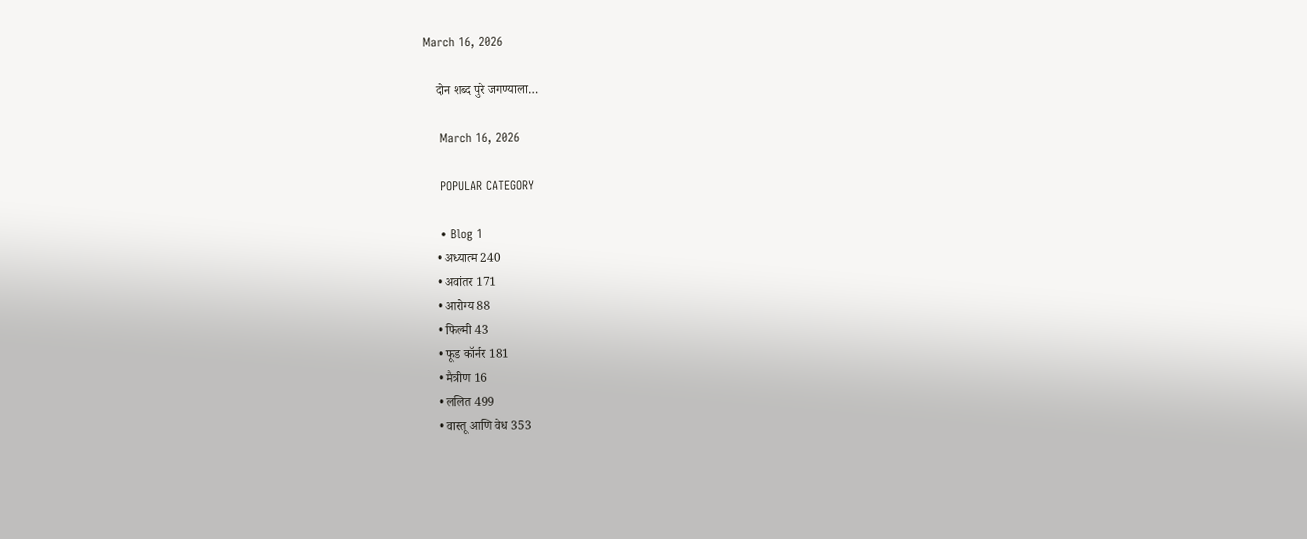March 16, 2026

    दोन शब्द पुरे जगण्याला…

    March 16, 2026

    POPULAR CATEGORY

    • Blog 1
    • अध्यात्म 240
    • अवांतर 171
    • आरोग्य 88
    • फिल्मी 43
    • फूड कॉर्नर 181
    • मैत्रीण 16
    • ललित 499
    • वास्तू आणि वेध 353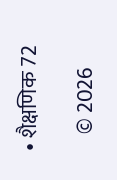• शैक्षणिक 72

    © 2026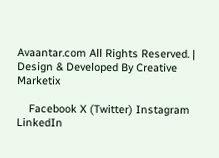Avaantar.com All Rights Reserved. | Design & Developed By Creative Marketix

    Facebook X (Twitter) Instagram LinkedIn